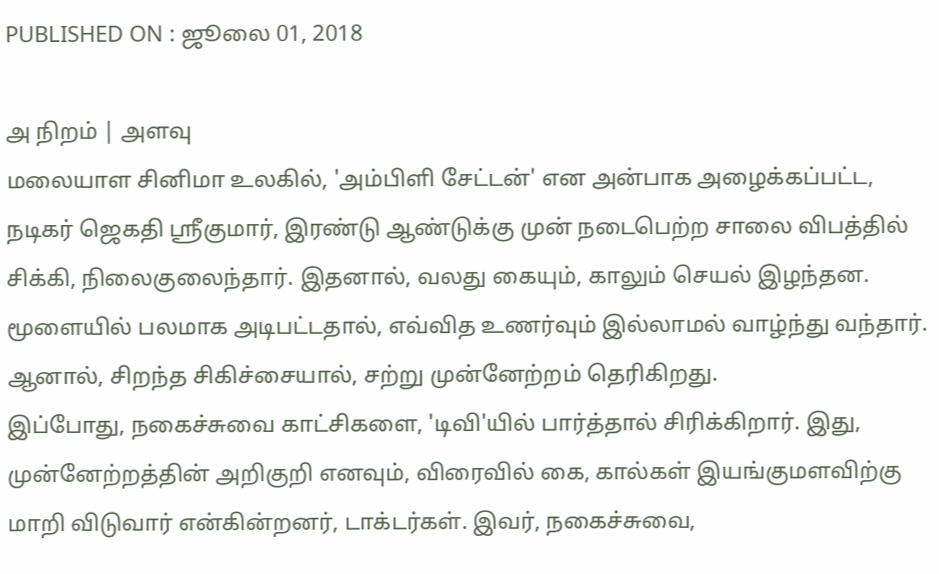PUBLISHED ON : ஜூலை 01, 2018

அ நிறம் | அளவு
மலையாள சினிமா உலகில், 'அம்பிளி சேட்டன்' என அன்பாக அழைக்கப்பட்ட, நடிகர் ஜெகதி ஸ்ரீகுமார், இரண்டு ஆண்டுக்கு முன் நடைபெற்ற சாலை விபத்தில் சிக்கி, நிலைகுலைந்தார். இதனால், வலது கையும், காலும் செயல் இழந்தன. மூளையில் பலமாக அடிபட்டதால், எவ்வித உணர்வும் இல்லாமல் வாழ்ந்து வந்தார். ஆனால், சிறந்த சிகிச்சையால், சற்று முன்னேற்றம் தெரிகிறது.
இப்போது, நகைச்சுவை காட்சிகளை, 'டிவி'யில் பார்த்தால் சிரிக்கிறார். இது, முன்னேற்றத்தின் அறிகுறி எனவும், விரைவில் கை, கால்கள் இயங்குமளவிற்கு மாறி விடுவார் என்கின்றனர், டாக்டர்கள். இவர், நகைச்சுவை,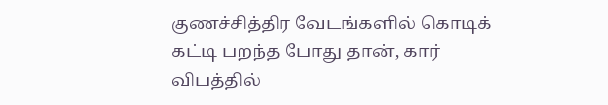குணச்சித்திர வேடங்களில் கொடிக் கட்டி பறந்த போது தான், கார் விபத்தில்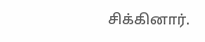சிக்கினார்.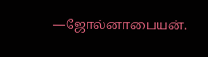—ஜோல்னாபையன்.